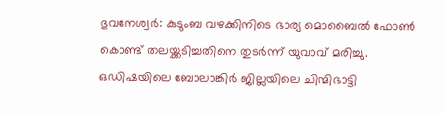ഭുവനേശ്വർ: കുടുംബ വഴക്കിനിടെ ഭാര്യ മൊബൈൽ ഫോൺ കൊണ്ട് തലയ്ക്കടിച്ചതിനെ തുടർന്ന് യുവാവ് മരിച്ചു. ഒഡിഷയിലെ ബോലാങ്കിർ ജില്ലയിലെ ചിന്മിഭാട്ടി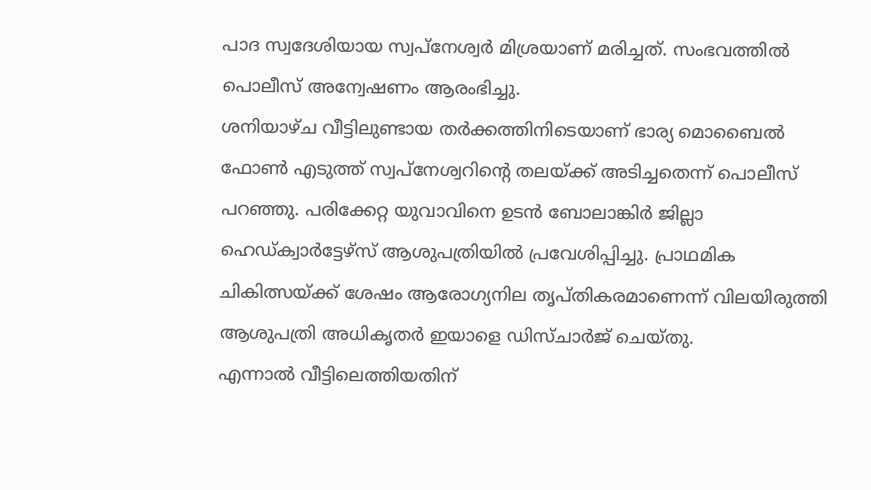പാദ സ്വദേശിയായ സ്വപ്നേശ്വർ മിശ്രയാണ് മരിച്ചത്. സംഭവത്തിൽ പൊലീസ് അന്വേഷണം ആരംഭിച്ചു.
ശനിയാഴ്ച വീട്ടിലുണ്ടായ തർക്കത്തിനിടെയാണ് ഭാര്യ മൊബൈൽ ഫോൺ എടുത്ത് സ്വപ്നേശ്വറിന്റെ തലയ്ക്ക് അടിച്ചതെന്ന് പൊലീസ് പറഞ്ഞു. പരിക്കേറ്റ യുവാവിനെ ഉടൻ ബോലാങ്കിർ ജില്ലാ ഹെഡ്ക്വാർട്ടേഴ്സ് ആശുപത്രിയിൽ പ്രവേശിപ്പിച്ചു. പ്രാഥമിക ചികിത്സയ്ക്ക് ശേഷം ആരോഗ്യനില തൃപ്തികരമാണെന്ന് വിലയിരുത്തി ആശുപത്രി അധികൃതർ ഇയാളെ ഡിസ്ചാർജ് ചെയ്തു.
എന്നാൽ വീട്ടിലെത്തിയതിന്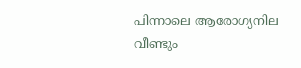പിന്നാലെ ആരോഗ്യനില വീണ്ടും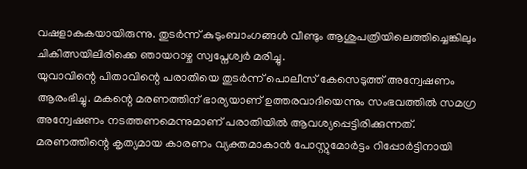വഷളാകുകയായിരുന്നു. തുടർന്ന് കുടുംബാംഗങ്ങൾ വീണ്ടും ആശുപത്രിയിലെത്തിച്ചെങ്കിലും ചികിത്സയിലിരിക്കെ ഞായറാഴ്ച സ്വപ്നേശ്വർ മരിച്ചു.
യുവാവിന്റെ പിതാവിന്റെ പരാതിയെ തുടർന്ന് പൊലീസ് കേസെടുത്ത് അന്വേഷണം ആരംഭിച്ചു. മകന്റെ മരണത്തിന് ഭാര്യയാണ് ഉത്തരവാദിയെന്നും സംഭവത്തിൽ സമഗ്ര അന്വേഷണം നടത്തണമെന്നുമാണ് പരാതിയിൽ ആവശ്യപ്പെട്ടിരിക്കുന്നത്.
മരണത്തിന്റെ കൃത്യമായ കാരണം വ്യക്തമാകാൻ പോസ്റ്റുമോർട്ടം റിപ്പോർട്ടിനായി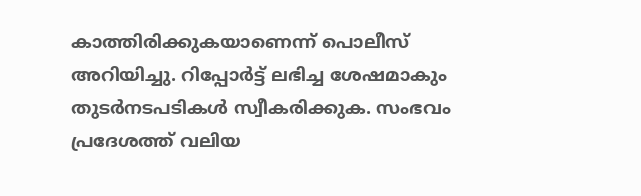കാത്തിരിക്കുകയാണെന്ന് പൊലീസ് അറിയിച്ചു. റിപ്പോർട്ട് ലഭിച്ച ശേഷമാകും തുടർനടപടികൾ സ്വീകരിക്കുക. സംഭവം പ്രദേശത്ത് വലിയ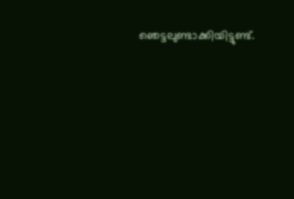ഞെട്ടലുണ്ടാക്കിയിട്ടുണ്ട്.